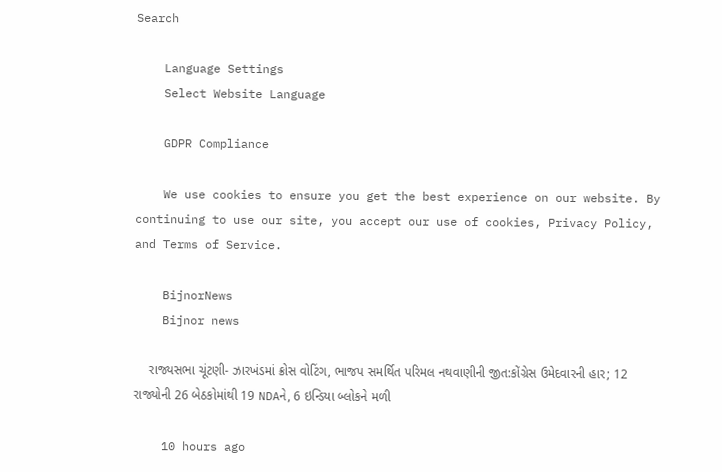Search

    Language Settings
    Select Website Language

    GDPR Compliance

    We use cookies to ensure you get the best experience on our website. By continuing to use our site, you accept our use of cookies, Privacy Policy, and Terms of Service.

    BijnorNews
    Bijnor news

    રાજ્યસભા ચૂંટણી- ઝારખંડમાં ક્રોસ વોટિંગ, ભાજપ સમર્થિત પરિમલ નથવાણીની જીત:કોંગ્રેસ ઉમેદવારની હાર; 12 રાજ્યોની 26 બેઠકોમાંથી 19 NDAને, 6 ઇન્ડિયા બ્લોકને મળી

    10 hours ago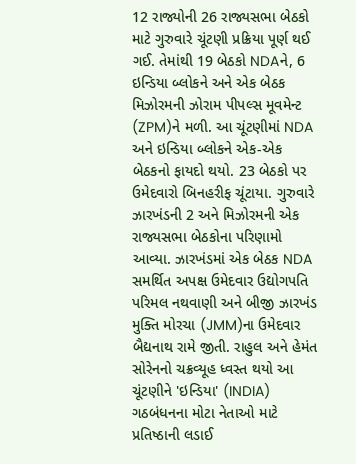12 રાજ્યોની 26 રાજ્યસભા બેઠકો માટે ગુરુવારે ચૂંટણી પ્રક્રિયા પૂર્ણ થઈ ગઈ. તેમાંથી 19 બેઠકો NDAને, 6 ઇન્ડિયા બ્લોકને અને એક બેઠક મિઝોરમની ઝોરામ પીપલ્સ મૂવમેન્ટ (ZPM)ને મળી. આ ચૂંટણીમાં NDA અને ઇન્ડિયા બ્લોકને એક-એક બેઠકનો ફાયદો થયો. 23 બેઠકો પર ઉમેદવારો બિનહરીફ ચૂંટાયા. ગુરુવારે ઝારખંડની 2 અને મિઝોરમની એક રાજ્યસભા બેઠકોના પરિણામો આવ્યા. ઝારખંડમાં એક બેઠક NDA સમર્થિત અપક્ષ ઉમેદવાર ઉદ્યોગપતિ પરિમલ નથવાણી અને બીજી ઝારખંડ મુક્તિ મોરચા (JMM)ના ઉમેદવાર બૈદ્યનાથ રામે જીતી. રાહુલ અને હેમંત સોરેનનો ચક્રવ્યૂહ ધ્વસ્ત થયો આ ચૂંટણીને 'ઇન્ડિયા' (INDIA) ગઠબંધનના મોટા નેતાઓ માટે પ્રતિષ્ઠાની લડાઈ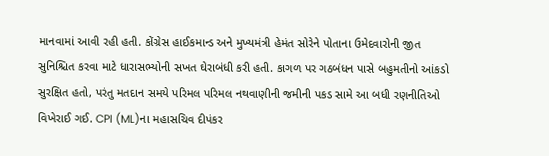માનવામાં આવી રહી હતી. કોંગ્રેસ હાઈકમાન્ડ અને મુખ્યમંત્રી હેમંત સોરેને પોતાના ઉમેદવારોની જીત સુનિશ્ચિત કરવા માટે ધારાસભ્યોની સખત ઘેરાબંધી કરી હતી. કાગળ પર ગઠબંધન પાસે બહુમતીનો આંકડો સુરક્ષિત હતો, પરંતુ મતદાન સમયે પરિમલ પરિમલ નથવાણીની જમીની પકડ સામે આ બધી રણનીતિઓ વિખેરાઈ ગઈ. CPI (ML)ના મહાસચિવ દીપંકર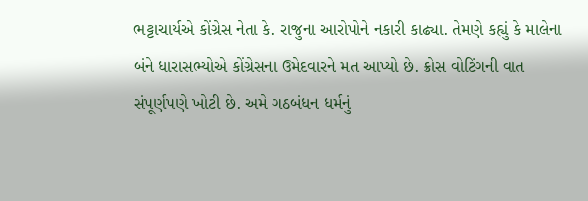ભટ્ટાચાર્યએ કોંગ્રેસ નેતા કે. રાજુના આરોપોને નકારી કાઢ્યા. તેમણે કહ્યું કે માલેના બંને ધારાસભ્યોએ કોંગ્રેસના ઉમેદવારને મત આપ્યો છે. ક્રોસ વોટિંગની વાત સંપૂર્ણપણે ખોટી છે. અમે ગઠબંધન ધર્મનું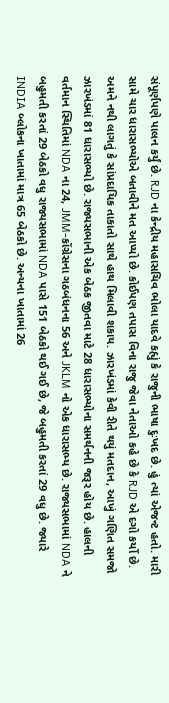સંપૂર્ણપણે પાલન કર્યું છે. RJD ના કેન્દ્રીય મહાસચિવ ભોલા યાદવે કહ્યું કે રાજુની ભાષા દુઃખદ છે. હું ત્યાં એજન્ટ હતો. મારી સામે ચાર ધારાસભ્યોએ બતાવીને મત આપ્યો છે. કોઈપણ તપાસ વિના રાજુ જેવા નેતાઓ કહે છે કે RJD એ દગો કર્યો છે. અમને નથી લાગતું કે સાંપ્રદાયિક તાકાતો સાથે હાથ મિલાવી શકાય. ઝારખંડમાં કેવી રીતે થયું મતદાન, આખું ગણિત સમજો ઝારખંડમાં 81 ધારાસભ્યો છે. રાજ્યસભાની એક બેઠક જીતવા માટે 28 ધારાસભ્યોના સમર્થનની જરૂર હોય છે. હાલની વર્તમાન સ્થિતિમાં NDA ના 24, JMM-કોંગ્રેસના ગઠબંધનના 56 અને JKLM નો એક ધારાસભ્ય છે. રાજ્યસભામાં NDA ને બહુમતી કરતાં 29 બેઠકો વધુ રાજ્યસભામાં NDA પાસે 151 બેઠકો થઈ ગઈ છે, જે બહુમતી કરતાં 29 વધુ છે. જ્યારે INDIA બ્લોકના ખાતામાં માત્ર 65 બેઠકો છે. અન્યના ખાતામાં 26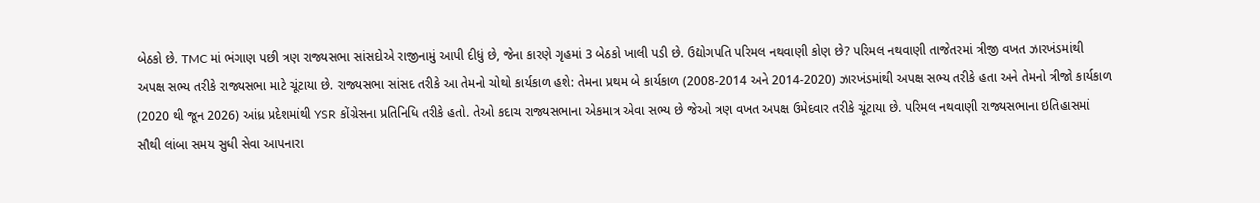બેઠકો છે. TMC માં ભંગાણ પછી ત્રણ રાજ્યસભા સાંસદોએ રાજીનામું આપી દીધું છે, જેના કારણે ગૃહમાં 3 બેઠકો ખાલી પડી છે. ઉદ્યોગપતિ પરિમલ નથવાણી કોણ છે? પરિમલ નથવાણી તાજેતરમાં ત્રીજી વખત ઝારખંડમાંથી અપક્ષ સભ્ય તરીકે રાજ્યસભા માટે ચૂંટાયા છે. રાજ્યસભા સાંસદ તરીકે આ તેમનો ચોથો કાર્યકાળ હશે: તેમના પ્રથમ બે કાર્યકાળ (2008-2014 અને 2014-2020) ઝારખંડમાંથી અપક્ષ સભ્ય તરીકે હતા અને તેમનો ત્રીજો કાર્યકાળ (2020 થી જૂન 2026) આંધ્ર પ્રદેશમાંથી YSR કોંગ્રેસના પ્રતિનિધિ તરીકે હતો. તેઓ કદાચ રાજ્યસભાના એકમાત્ર એવા સભ્ય છે જેઓ ત્રણ વખત અપક્ષ ઉમેદવાર તરીકે ચૂંટાયા છે. પરિમલ નથવાણી રાજ્યસભાના ઇતિહાસમાં સૌથી લાંબા સમય સુધી સેવા આપનારા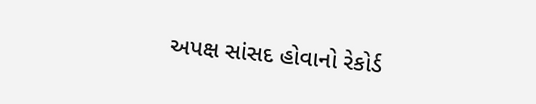અપક્ષ સાંસદ હોવાનો રેકોર્ડ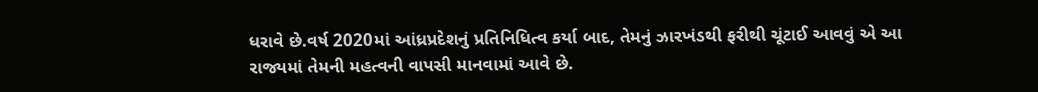ધરાવે છે.વર્ષ 2020માં આંધ્રપ્રદેશનું પ્રતિનિધિત્વ કર્યા બાદ, તેમનું ઝારખંડથી ફરીથી ચૂંટાઈ આવવું એ આ રાજ્યમાં તેમની મહત્વની વાપસી માનવામાં આવે છે.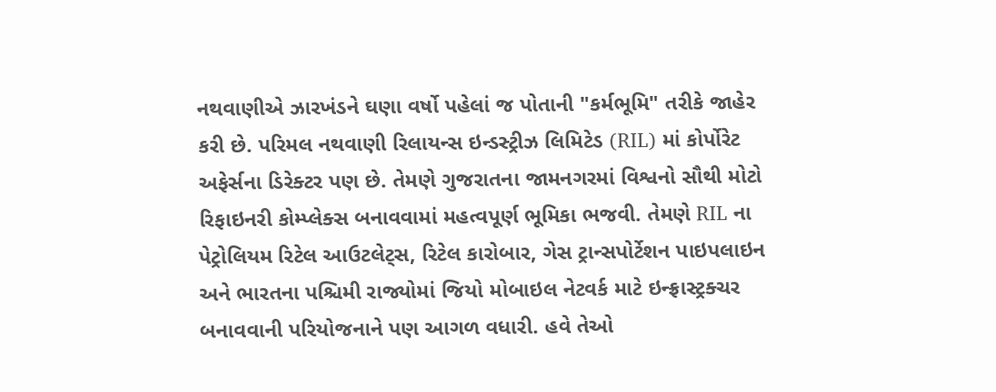નથવાણીએ ઝારખંડને ઘણા વર્ષો પહેલાં જ પોતાની "કર્મભૂમિ" તરીકે જાહેર કરી છે. પરિમલ નથવાણી રિલાયન્સ ઇન્ડસ્ટ્રીઝ લિમિટેડ (RIL) માં કોર્પોરેટ અફેર્સના ડિરેક્ટર પણ છે. તેમણે ગુજરાતના જામનગરમાં વિશ્વનો સૌથી મોટો રિફાઇનરી કોમ્પ્લેક્સ બનાવવામાં મહત્વપૂર્ણ ભૂમિકા ભજવી. તેમણે RIL ના પેટ્રોલિયમ રિટેલ આઉટલેટ્સ, રિટેલ કારોબાર, ગેસ ટ્રાન્સપોર્ટેશન પાઇપલાઇન અને ભારતના પશ્ચિમી રાજ્યોમાં જિયો મોબાઇલ નેટવર્ક માટે ઇન્ફ્રાસ્ટ્રક્ચર બનાવવાની પરિયોજનાને પણ આગળ વધારી. હવે તેઓ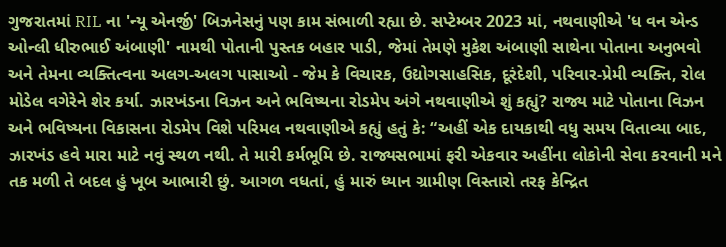ગુજરાતમાં RIL ના 'ન્યૂ એનર્જી' બિઝનેસનું પણ કામ સંભાળી રહ્યા છે. સપ્ટેમ્બર 2023 માં, નથવાણીએ 'ધ વન એન્ડ ઓન્લી ધીરુભાઈ અંબાણી' નામથી પોતાની પુસ્તક બહાર પાડી, જેમાં તેમણે મુકેશ અંબાણી સાથેના પોતાના અનુભવો અને તેમના વ્યક્તિત્વના અલગ-અલગ પાસાઓ - જેમ કે વિચારક, ઉદ્યોગસાહસિક, દૂરંદેશી, પરિવાર-પ્રેમી વ્યક્તિ, રોલ મોડેલ વગેરેને શેર કર્યા. ઝારખંડના વિઝન અને ભવિષ્યના રોડમેપ અંગે નથવાણીએ શું કહ્યું? રાજ્ય માટે પોતાના વિઝન અને ભવિષ્યના વિકાસના રોડમેપ વિશે પરિમલ નથવાણીએ કહ્યું હતું કે: “અહીં એક દાયકાથી વધુ સમય વિતાવ્યા બાદ, ઝારખંડ હવે મારા માટે નવું સ્થળ નથી. તે મારી કર્મભૂમિ છે. રાજ્યસભામાં ફરી એકવાર અહીંના લોકોની સેવા કરવાની મને તક મળી તે બદલ હું ખૂબ આભારી છું. આગળ વધતાં, હું મારું ધ્યાન ગ્રામીણ વિસ્તારો તરફ કેન્દ્રિત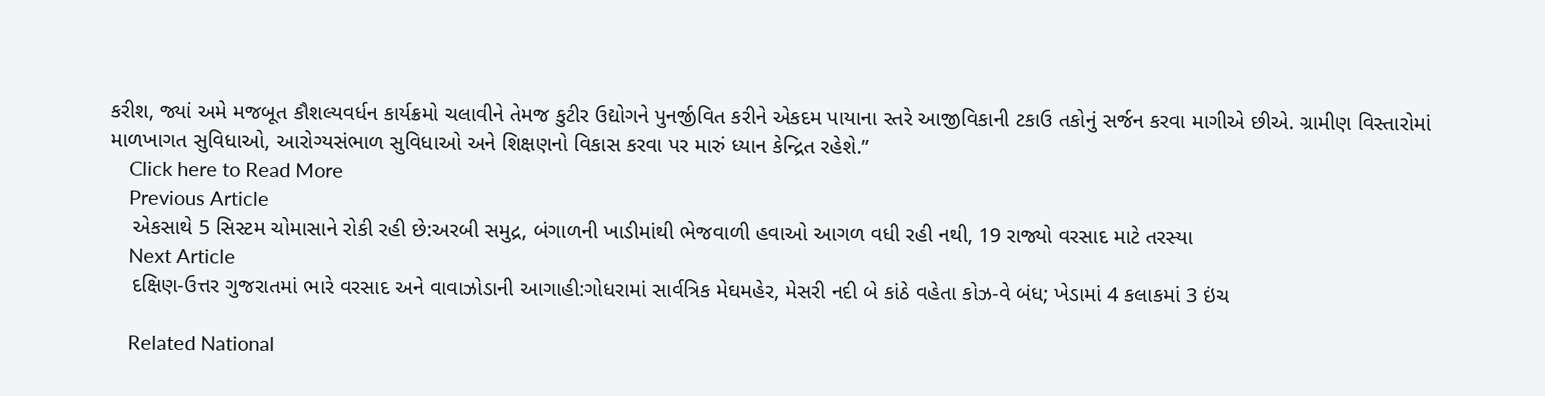કરીશ, જ્યાં અમે મજબૂત કૌશલ્યવર્ધન કાર્યક્રમો ચલાવીને તેમજ કુટીર ઉદ્યોગને પુનર્જીવિત કરીને એકદમ પાયાના સ્તરે આજીવિકાની ટકાઉ તકોનું સર્જન કરવા માગીએ છીએ. ગ્રામીણ વિસ્તારોમાં માળખાગત સુવિધાઓ, આરોગ્યસંભાળ સુવિધાઓ અને શિક્ષણનો વિકાસ કરવા પર મારું ધ્યાન કેન્દ્રિત રહેશે.”
    Click here to Read More
    Previous Article
    એકસાથે 5 સિસ્ટમ ચોમાસાને રોકી રહી છે:અરબી સમુદ્ર, બંગાળની ખાડીમાંથી ભેજવાળી હવાઓ આગળ વધી રહી નથી, 19 રાજ્યો વરસાદ માટે તરસ્યા
    Next Article
    દક્ષિણ-ઉત્તર ગુજરાતમાં ભારે વરસાદ અને વાવાઝોડાની આગાહી:ગોધરામાં સાર્વત્રિક મેઘમહેર, મેસરી નદી બે કાંઠે વહેતા કોઝ-વે બંધ; ખેડામાં 4 કલાકમાં 3 ઇંચ

    Related National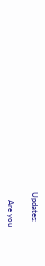Updates:

    Are you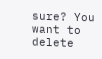sure? You want to delete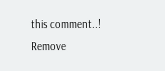this comment..! Remove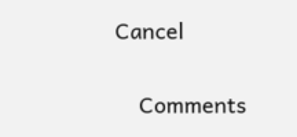Cancel

    Comments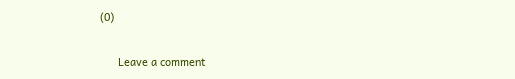(0)

      Leave a comment